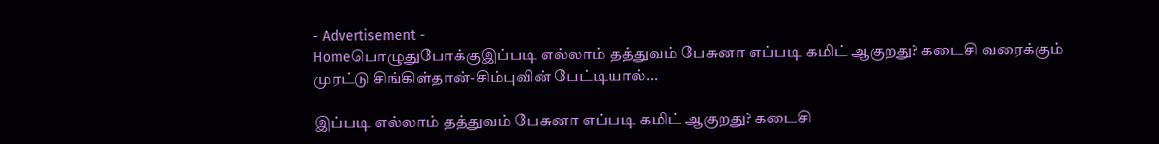- Advertisement -
Homeபொழுதுபோக்குஇப்படி எல்லாம் தத்துவம் பேசுனா எப்படி கமிட் ஆகுறது? கடைசி வரைக்கும் முரட்டு சிங்கிள்தான்-சிம்புவின் பேட்டியால்...

இப்படி எல்லாம் தத்துவம் பேசுனா எப்படி கமிட் ஆகுறது? கடைசி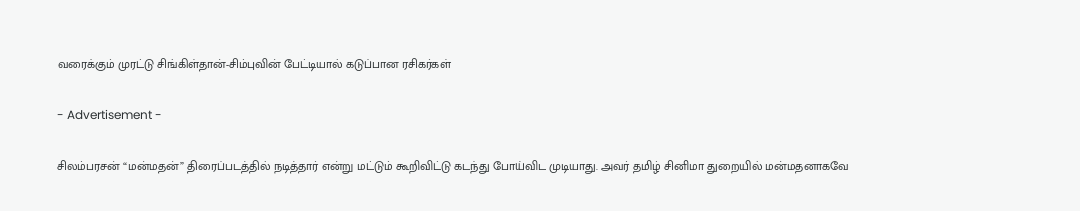வரைக்கும் முரட்டு சிங்கிள்தான்-சிம்புவின் பேட்டியால் கடுப்பான ரசிகர்கள்

- Advertisement -

சிலம்பரசன் “மன்மதன்” திரைப்படத்தில் நடித்தார் என்று மட்டும் கூறிவிட்டு கடந்து போய்விட முடியாது. அவர் தமிழ் சினிமா துறையில் மன்மதனாகவே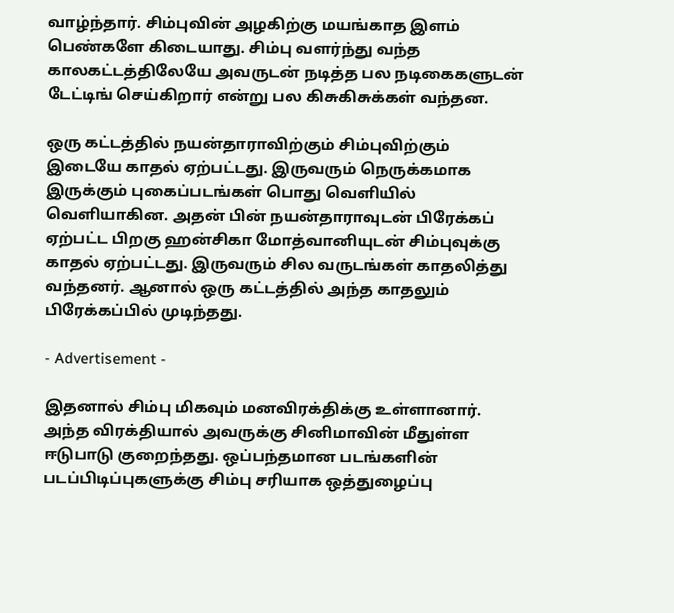வாழ்ந்தார். சிம்புவின் அழகிற்கு மயங்காத இளம் பெண்களே கிடையாது. சிம்பு வளர்ந்து வந்த காலகட்டத்திலேயே அவருடன் நடித்த பல நடிகைகளுடன் டேட்டிங் செய்கிறார் என்று பல கிசுகிசுக்கள் வந்தன.

ஒரு கட்டத்தில் நயன்தாராவிற்கும் சிம்புவிற்கும் இடையே காதல் ஏற்பட்டது. இருவரும் நெருக்கமாக இருக்கும் புகைப்படங்கள் பொது வெளியில் வெளியாகின. அதன் பின் நயன்தாராவுடன் பிரேக்கப் ஏற்பட்ட பிறகு ஹன்சிகா மோத்வானியுடன் சிம்புவுக்கு காதல் ஏற்பட்டது. இருவரும் சில வருடங்கள் காதலித்து வந்தனர். ஆனால் ஒரு கட்டத்தில் அந்த காதலும் பிரேக்கப்பில் முடிந்தது.

- Advertisement -

இதனால் சிம்பு மிகவும் மனவிரக்திக்கு உள்ளானார். அந்த விரக்தியால் அவருக்கு சினிமாவின் மீதுள்ள ஈடுபாடு குறைந்தது. ஒப்பந்தமான படங்களின் படப்பிடிப்புகளுக்கு சிம்பு சரியாக ஒத்துழைப்பு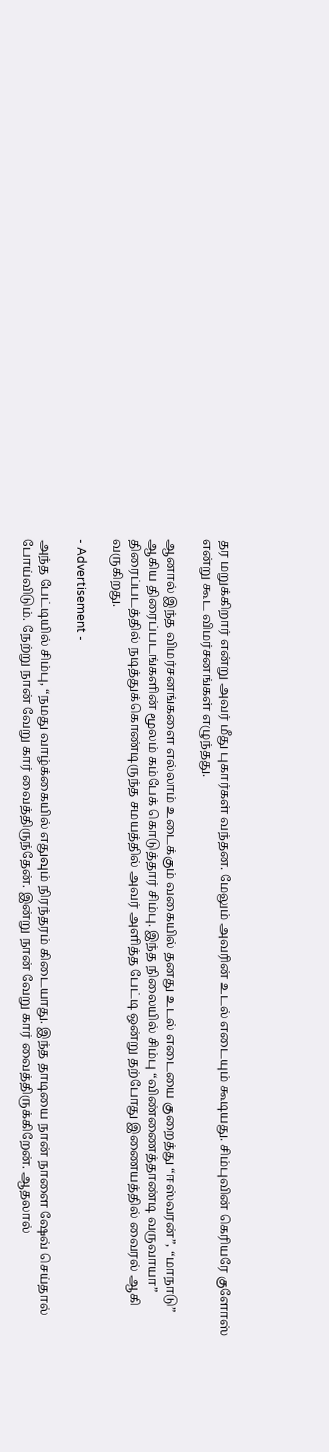தர மறுக்கிறார் என்று அவர் மீது புகார்கள் வந்தன. மேலும் அவரின் உடல் எடையும் கூடியது. சிம்புவின் கெரியரே குளோஸ் என்று கூட விமர்சனங்கள் எழுந்தது.

ஆனால் இந்த விமர்சனங்களை எல்லாம் உடைக்கும் வகையில் தனது உடல் எடையை குறைத்து “ஈஸ்வரன்”, “மாநாடு” ஆகிய திரைப்படங்களின் மூலம் கம்பேக் கொடுத்தார் சிம்பு. இந்த நிலையில் சிம்பு “விண்ணைத்தாண்டி வருவாயா” திரைப்படத்தில் நடித்துக்கொண்டிருந்த சமயத்தில் அவர் அளித்த பேட்டி ஒன்று தற்போது இணையத்தில் வைரல் ஆகி வருகிறது.

- Advertisement -

அந்த பேட்டியில் சிம்பு, “நமது வாழ்க்கையில் எதுவும் நிரந்தரம் கிடையாது. இந்த தாடியை நான் நாளை ஷேவ் செய்தால் போய்விடும். நேற்று நான் வேறு கார் வைத்திருந்தேன். இன்று நான் வேறு கார் வைத்திருக்கிறேன். ஆதலால்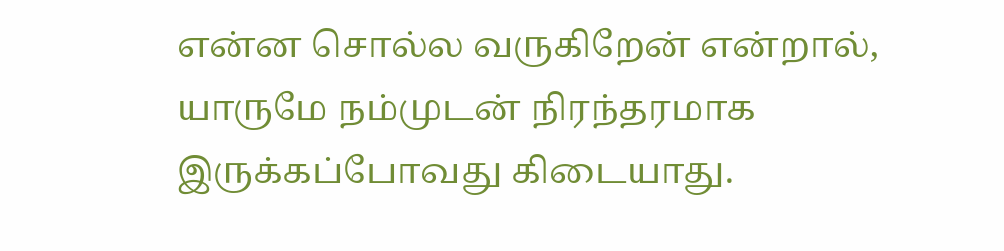என்ன சொல்ல வருகிறேன் என்றால், யாருமே நம்முடன் நிரந்தரமாக இருக்கப்போவது கிடையாது.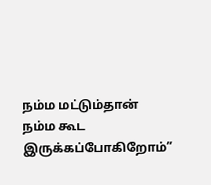நம்ம மட்டும்தான் நம்ம கூட இருக்கப்போகிறோம்”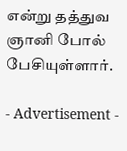என்று தத்துவ ஞானி போல் பேசியுள்ளார்.

- Advertisement -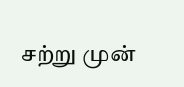சற்று முன்